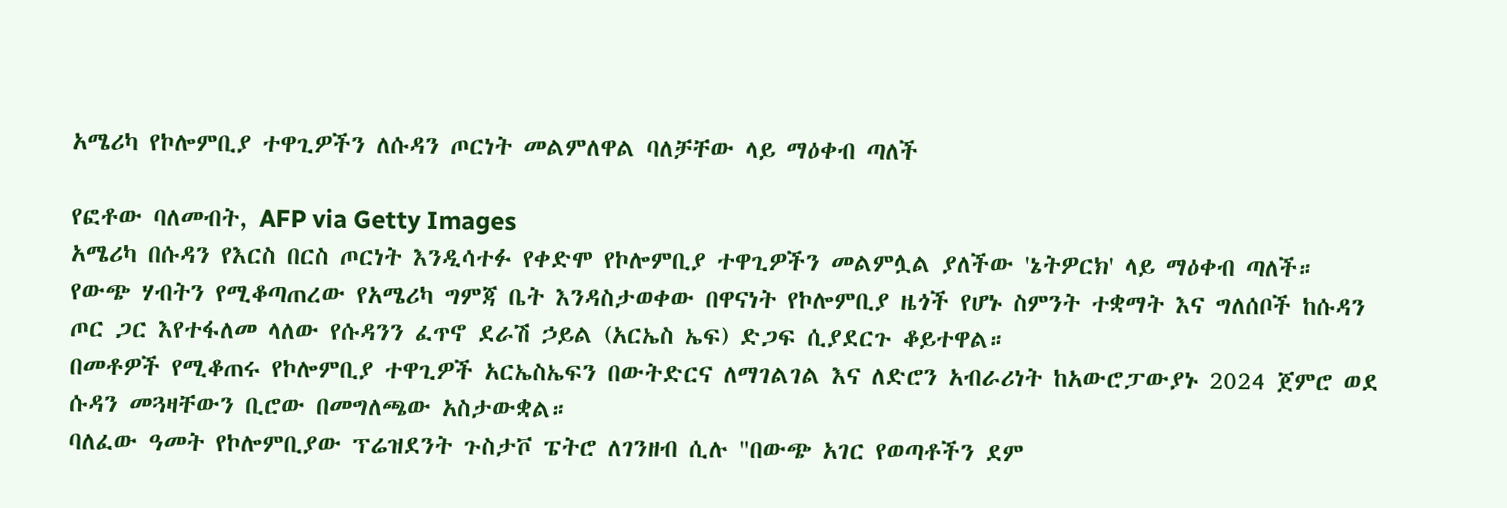አሜሪካ የኮሎምቢያ ተዋጊዎችን ለሱዳን ጦርነት መልምለዋል ባለቻቸው ላይ ማዕቀብ ጣለች

የፎቶው ባለመብት, AFP via Getty Images
አሜሪካ በሱዳን የእርስ በርስ ጦርነት እንዲሳተፉ የቀድሞ የኮሎምቢያ ተዋጊዎችን መልምሏል ያለችው 'ኔትዎርክ' ላይ ማዕቀብ ጣለች።
የውጭ ሃብትን የሚቆጣጠረው የአሜሪካ ግምጃ ቤት እንዳስታወቀው በዋናነት የኮሎምቢያ ዜጎች የሆኑ ስምንት ተቋማት እና ግለሰቦች ከሱዳን ጦር ጋር እየተፋለመ ላለው የሱዳንን ፈጥኖ ደራሽ ኃይል (አርኤስ ኤፍ) ድጋፍ ሲያደርጉ ቆይተዋል።
በመቶዎች የሚቆጠሩ የኮሎምቢያ ተዋጊዎች አርኤስኤፍን በውትድርና ለማገልገል እና ለድሮን አብራሪነት ከአውሮፓውያኑ 2024 ጀምሮ ወደ ሱዳን መጓዛቸውን ቢሮው በመግለጫው አስታውቋል።
ባለፈው ዓመት የኮሎምቢያው ፕሬዝደንት ጉስታቮ ፔትሮ ለገንዘብ ሲሉ "በውጭ አገር የወጣቶችን ደም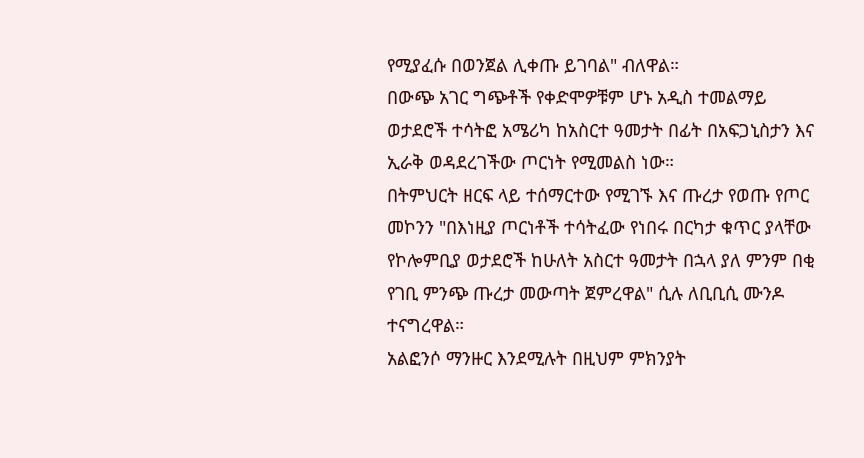የሚያፈሱ በወንጀል ሊቀጡ ይገባል" ብለዋል።
በውጭ አገር ግጭቶች የቀድሞዎቹም ሆኑ አዲስ ተመልማይ ወታደሮች ተሳትፎ አሜሪካ ከአስርተ ዓመታት በፊት በአፍጋኒስታን እና ኢራቅ ወዳደረገችው ጦርነት የሚመልስ ነው።
በትምህርት ዘርፍ ላይ ተሰማርተው የሚገኙ እና ጡረታ የወጡ የጦር መኮንን "በእነዚያ ጦርነቶች ተሳትፈው የነበሩ በርካታ ቁጥር ያላቸው የኮሎምቢያ ወታደሮች ከሁለት አስርተ ዓመታት በኋላ ያለ ምንም በቂ የገቢ ምንጭ ጡረታ መውጣት ጀምረዋል" ሲሉ ለቢቢሲ ሙንዶ ተናግረዋል።
አልፎንሶ ማንዙር እንደሚሉት በዚህም ምክንያት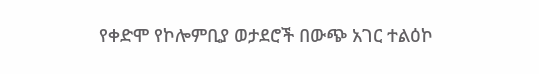የቀድሞ የኮሎምቢያ ወታደሮች በውጭ አገር ተልዕኮ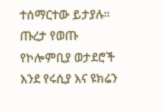ተሰማርተው ይታያሉ።
ጡረታ የወጡ የኮሎምቢያ ወታደሮች እንደ የሩሲያ እና ዩክሬን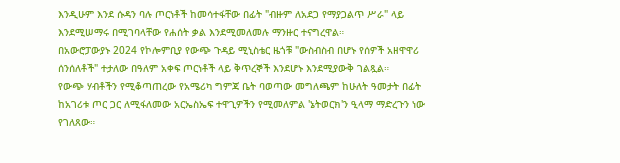እንዲሁም እንደ ሱዳን ባሉ ጦርነቶች ከመሳተፋቸው በፊት "ብዙም ለአደጋ የማያጋልጥ ሥራ" ላይ እንደሚሠማሩ በሚገባላቸው የሐሰት ቃል እንደሚመለመሉ ማንዙር ተናግረዋል።
በአውሮፓውያኑ 2024 የኮሎምቢያ የውጭ ጉዳይ ሚኒስቴር ዜጎቹ "ውስብስብ በሆኑ የሰዎች አዘዋዋሪ ሰንሰለቶች" ተታለው በዓለም አቀፍ ጦርነቶች ላይ ቅጥረኞች እንደሆኑ እንደሚያውቅ ገልጿል።
የውጭ ሃብቶችን የሚቆጣጠረው የአሜሪካ ግምጃ ቤት ባወጣው መግለጫም ከሁለት ዓመታት በፊት ከአገሪቱ ጦር ጋር ለሚፋለመው አርኤስኤፍ ተዋጊዎችን የሚመለምል 'ኔትወርክ'ን ዒላማ ማድረጉን ነው የገለጸው።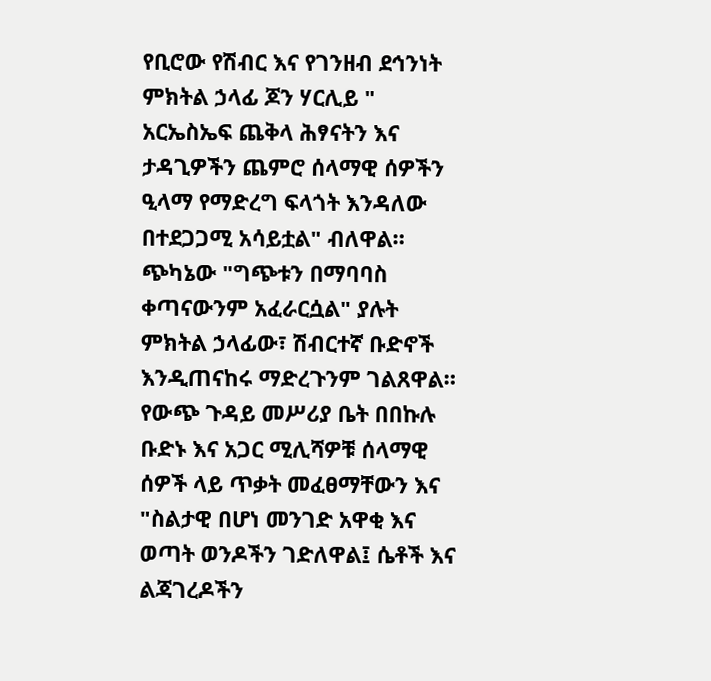የቢሮው የሽብር እና የገንዘብ ደኅንነት ምክትል ኃላፊ ጆን ሃርሊይ " አርኤስኤፍ ጨቅላ ሕፃናትን እና ታዳጊዎችን ጨምሮ ሰላማዊ ሰዎችን ዒላማ የማድረግ ፍላጎት እንዳለው በተደጋጋሚ አሳይቷል" ብለዋል።
ጭካኔው "ግጭቱን በማባባስ ቀጣናውንም አፈራርሷል" ያሉት ምክትል ኃላፊው፣ ሽብርተኛ ቡድኖች እንዲጠናከሩ ማድረጉንም ገልጸዋል።
የውጭ ጉዳይ መሥሪያ ቤት በበኩሉ ቡድኑ እና አጋር ሚሊሻዎቹ ሰላማዊ ሰዎች ላይ ጥቃት መፈፀማቸውን እና "ስልታዊ በሆነ መንገድ አዋቂ እና ወጣት ወንዶችን ገድለዋል፤ ሴቶች እና ልጃገረዶችን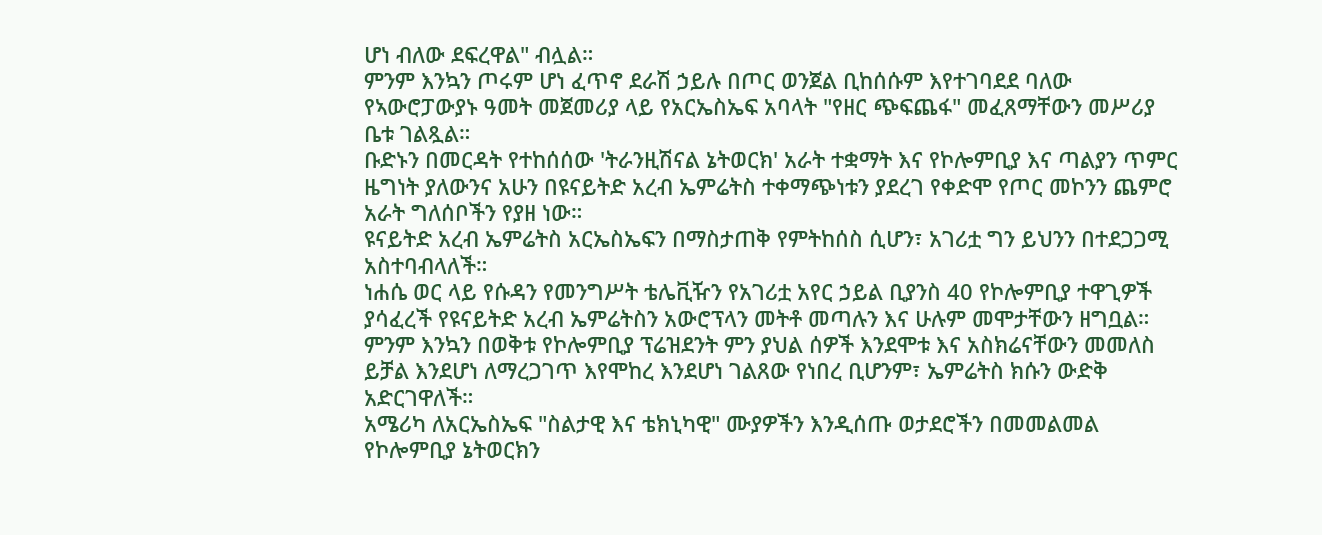ሆነ ብለው ደፍረዋል" ብሏል።
ምንም እንኳን ጦሩም ሆነ ፈጥኖ ደራሽ ኃይሉ በጦር ወንጀል ቢከሰሱም እየተገባደደ ባለው የኣውሮፓውያኑ ዓመት መጀመሪያ ላይ የአርኤስኤፍ አባላት "የዘር ጭፍጨፋ" መፈጸማቸውን መሥሪያ ቤቱ ገልጿል።
ቡድኑን በመርዳት የተከሰሰው 'ትራንዚሽናል ኔትወርክ' አራት ተቋማት እና የኮሎምቢያ እና ጣልያን ጥምር ዜግነት ያለውንና አሁን በዩናይትድ አረብ ኤምሬትስ ተቀማጭነቱን ያደረገ የቀድሞ የጦር መኮንን ጨምሮ አራት ግለሰቦችን የያዘ ነው።
ዩናይትድ አረብ ኤምሬትስ አርኤስኤፍን በማስታጠቅ የምትከሰስ ሲሆን፣ አገሪቷ ግን ይህንን በተደጋጋሚ አስተባብላለች።
ነሐሴ ወር ላይ የሱዳን የመንግሥት ቴሌቪዥን የአገሪቷ አየር ኃይል ቢያንስ 40 የኮሎምቢያ ተዋጊዎች ያሳፈረች የዩናይትድ አረብ ኤምሬትስን አውሮፕላን መትቶ መጣሉን እና ሁሉም መሞታቸውን ዘግቧል።
ምንም እንኳን በወቅቱ የኮሎምቢያ ፕሬዝደንት ምን ያህል ሰዎች እንደሞቱ እና አስክሬናቸውን መመለስ ይቻል እንደሆነ ለማረጋገጥ እየሞከረ እንደሆነ ገልጸው የነበረ ቢሆንም፣ ኤምሬትስ ክሱን ውድቅ አድርገዋለች።
አሜሪካ ለአርኤስኤፍ "ስልታዊ እና ቴክኒካዊ" ሙያዎችን እንዲሰጡ ወታደሮችን በመመልመል የኮሎምቢያ ኔትወርክን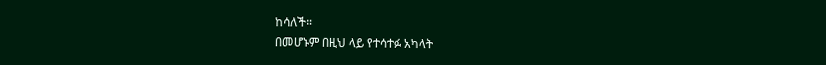ከሳለች።
በመሆኑም በዚህ ላይ የተሳተፉ አካላት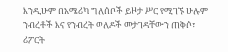እንዲሁም በአሜሪካ ግለሰቦች ይዞታ ሥር የሚገኙ ሁሉም ንብረቶች እና የንብረት ወለዶች መታገዳቸውን ጠቅሶ፣ ሪፖርት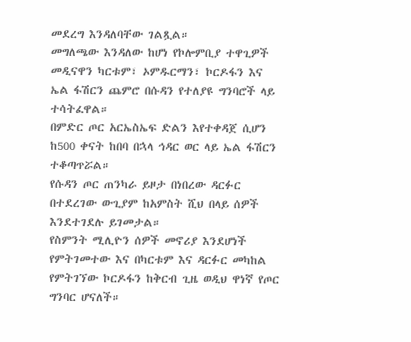መደረግ እንዳለባቸው ገልጿል።
መግለጫው እንዳለው ከሆነ የኮሎምቢያ ተዋጊዎች መዲናዋን ካርቱም፣ ኦምዱርማን፣ ኮርዶፋን እና ኤል ፋሽርን ጨምሮ በሱዳን የተለያዩ ግንባሮች ላይ ተሳትፈዋል።
በምድር ጦር አርኤስኤፍ ድልን እየተቀዳጀ ሲሆን ከ500 ቀናት ከበባ በኋላ ኅዳር ወር ላይ ኤል ፋሽርን ተቆጣጥሯል።
የሱዳን ጦር ጠንካራ ይዞታ በነበረው ዳርፉር በተደረገው ውጊያም ከአምስት ሺህ በላይ ሰዎች እንደተገደሉ ይገመታል።
የስምንት ሚሊዮን ሰዎች መኖሪያ እንደሆነች የምትገመተው እና በካርቱም እና ዳርፉር መካከል የምትገኘው ኮርዶፋን ከቅርብ ጊዜ ወዲህ ዋነኛ የጦር ግንባር ሆናለች።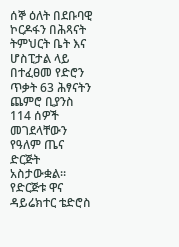ሰኞ ዕለት በደቡባዊ ኮርዶፋን በሕጻናት ትምህርት ቤት እና ሆስፒታል ላይ በተፈፀመ የድሮን ጥቃት 63 ሕፃናትን ጨምሮ ቢያንስ 114 ሰዎች መገደላቸውን የዓለም ጤና ድርጅት አስታውቋል።
የድርጅቱ ዋና ዳይሬክተር ቴድሮስ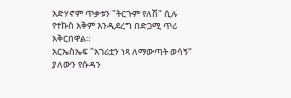አድሃኖም ጥቃቱን "ትርጉም የለሽ" ሲሉ የተኩስ አቅም እንዲደረግ በድጋሚ ጥሪ አቅርበዋል።
አርኤስኤፍ "አገሪቷን ነጻ ለማውጣት ወሳኝ" ያለውን የሱዳን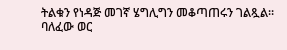ትልቁን የነዳጅ መገኛ ሄግሊግን መቆጣጠሩን ገልጿል።
ባለፈው ወር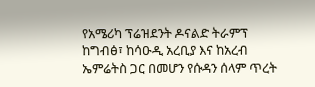የአሜሪካ ፕሬዝደንት ዶናልድ ትራምፕ ከግብፅ፣ ከሳዑዲ አረቢያ እና ከአረብ ኤምሬትስ ጋር በመሆን የሱዳን ሰላም ጥረት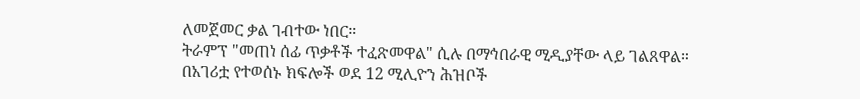ለመጀመር ቃል ገብተው ነበር።
ትራምፕ "መጠነ ሰፊ ጥቃቶች ተፈጽመዋል" ሲሉ በማኅበራዊ ሚዲያቸው ላይ ገልጸዋል።
በአገሪቷ የተወሰኑ ክፍሎች ወደ 12 ሚሊዮን ሕዝቦች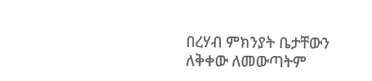በረሃብ ምክንያት ቤታቸውን ለቅቀው ለመውጣትም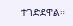ተገድደዋል።